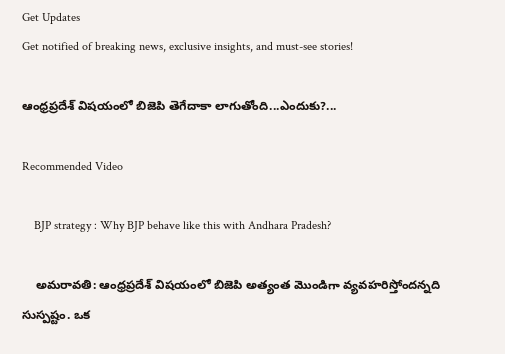Get Updates
Get notified of breaking news, exclusive insights, and must-see stories!

ఆంధ్రప్రదేశ్ విషయంలో బిజెపి తెగేదాకా లాగుతోంది...ఎందుకు?...

Recommended Video

    BJP strategy : Why BJP behave like this with Andhara Pradesh?

    అమరావతి: ఆంధ్రప్రదేశ్ విషయంలో బిజెపి అత్యంత మొండిగా వ్యవహరిస్తోందన్నది సుస్పష్టం. ఒక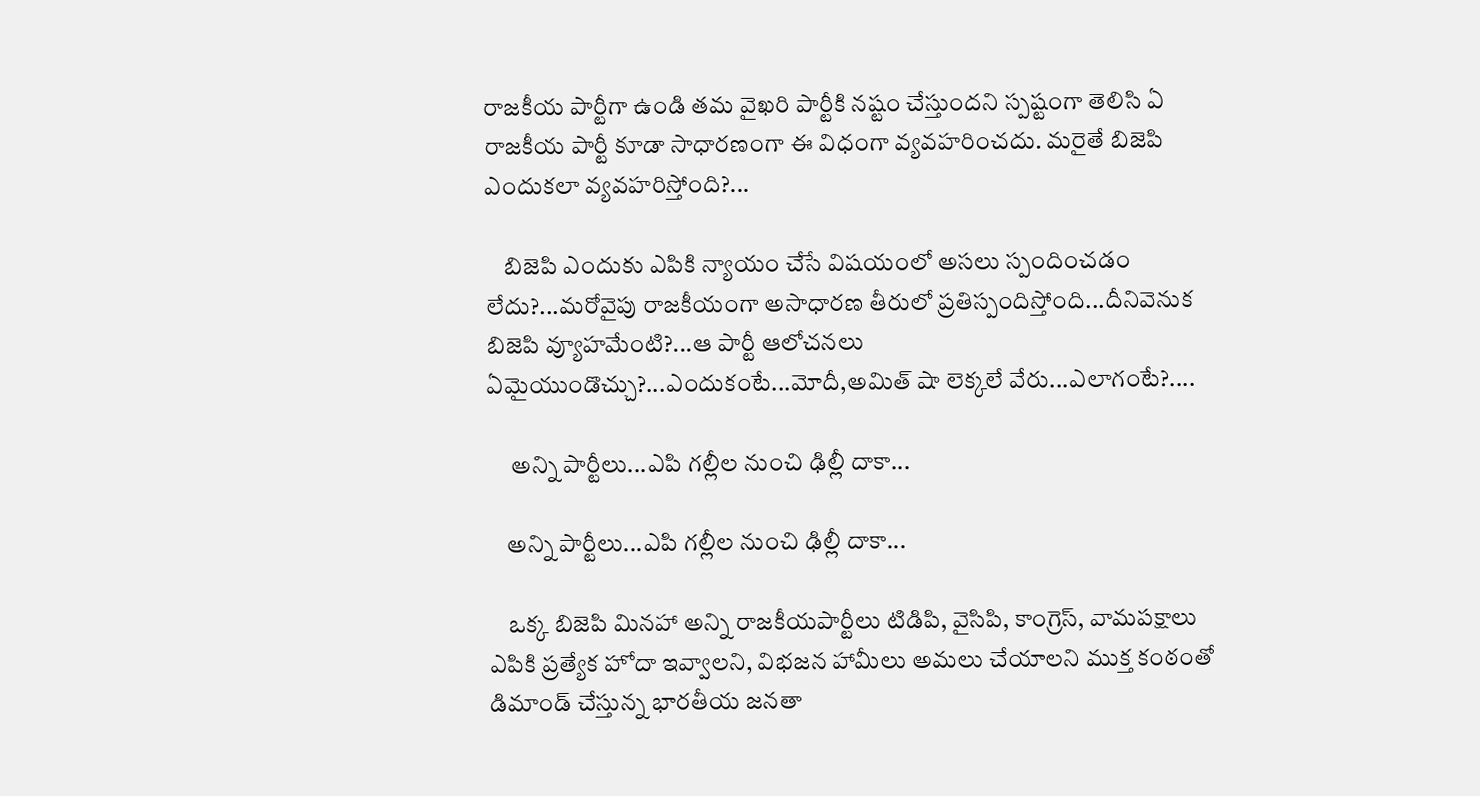రాజకీయ పార్టీగా ఉండి తమ వైఖరి పార్టీకి నష్టం చేస్తుందని స్పష్టంగా తెలిసి ఏ రాజకీయ పార్టీ కూడా సాధారణంగా ఈ విధంగా వ్యవహరించదు. మరైతే బిజెపి ఎందుకలా వ్యవహరిస్తోంది?...

    బిజెపి ఎందుకు ఎపికి న్యాయం చేసే విషయంలో అసలు స్పందించడం లేదు?...మరోవైపు రాజకీయంగా అసాధారణ తీరులో ప్రతిస్పందిస్తోంది...దీనివెనుక బిజెపి వ్యూహమేంటి?...ఆ పార్టీ ఆలోచనలు ఏమైయుండొచ్చు?...ఎందుకంటే...మోదీ,అమిత్ షా లెక్కలే వేరు...ఎలాగంటే?....

     అన్ని పార్టీలు...ఎపి గల్లీల నుంచి ఢిల్లీ దాకా...

    అన్ని పార్టీలు...ఎపి గల్లీల నుంచి ఢిల్లీ దాకా...

    ఒక్క బిజెపి మినహా అన్ని రాజకీయపార్టీలు టిడిపి, వైసిపి, కాంగ్రెస్, వామపక్షాలు ఎపికి ప్రత్యేక హోదా ఇవ్వాలని, విభజన హామీలు అమలు చేయాలని ముక్త కంఠంతో డిమాండ్ చేస్తున్న భారతీయ జనతా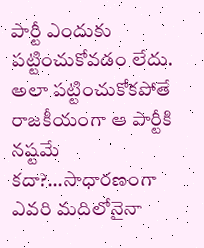పార్టీ ఎందుకు పట్టించుకోవడం లేదు. అలా పట్టించుకోకపోతే రాజకీయంగా ఆ పార్టీకి నష్టమే కదా?...సాధారణంగా ఎవరి మదిలోనైనా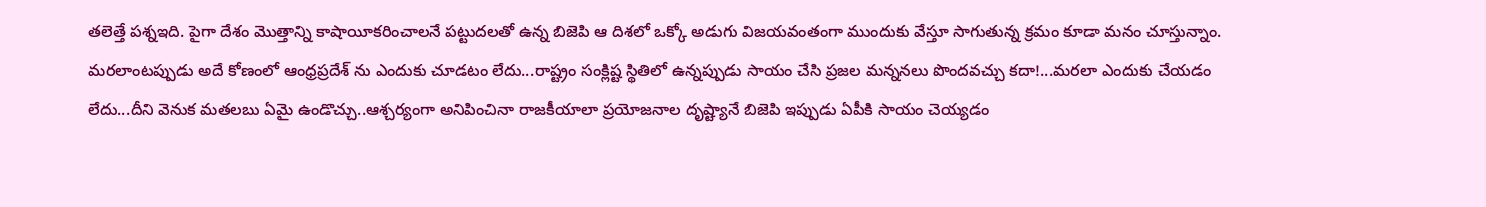తలెత్తే పశ్నఇది. పైగా దేశం మొత్తాన్ని కాషాయీకరించాలనే పట్టుదలతో ఉన్న బిజెపి ఆ దిశలో ఒక్కో అడుగు విజయవంతంగా ముందుకు వేస్తూ సాగుతున్న క్రమం కూడా మనం చూస్తున్నాం. మరలాంటప్పుడు అదే కోణంలో ఆంధ్రప్రదేశ్ ను ఎందుకు చూడటం లేదు...రాష్ట్రం సంక్లిష్ట స్థితిలో ఉన్నప్పుడు సాయం చేసి ప్రజల మన్ననలు పొందవచ్చు కదా!...మరలా ఎందుకు చేయడం లేదు...దీని వెనుక మతలబు ఏమై ఉండొచ్చు..ఆశ్చర్యంగా అనిపించినా రాజకీయాలా ప్రయోజనాల దృష్ట్యానే బిజెపి ఇప్పుడు ఏపీకి సాయం చెయ్యడం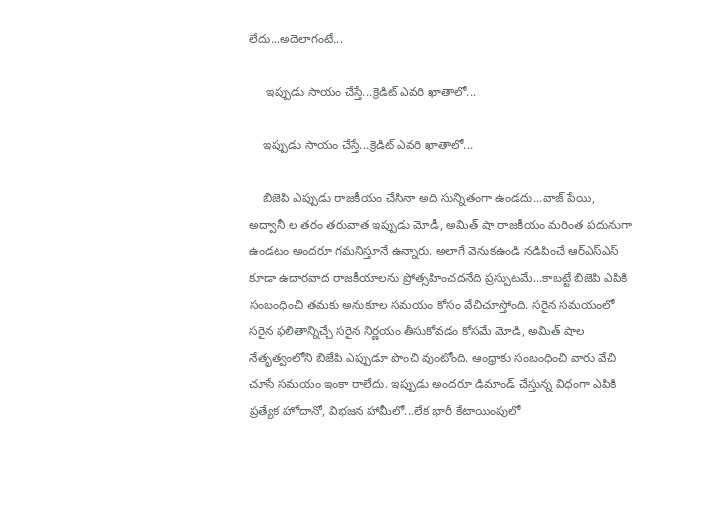లేదు...అదెలాగంటే...

     ఇప్పుడు సాయం చేస్తే...క్రెడిట్ ఎవరి ఖాతాలో...

    ఇప్పుడు సాయం చేస్తే...క్రెడిట్ ఎవరి ఖాతాలో...

    బిజెపి ఎప్పుడు రాజకీయం చేసినా అది సున్నితంగా ఉండదు...వాజ్ పేయి, అద్వానీ ల తరం తరువాత ఇప్పుడు మోడీ, అమిత్ షా రాజకీయం మరింత పదునుగా ఉండటం అందరూ గమనిస్తూనే ఉన్నారు. అలాగే వెనుకఉండి నడిపించే ఆర్ఎస్ఎస్ కూడా ఉదారవాద రాజకీయాలను ప్రోత్సహించదనేది ప్రస్పుటమే...కాబట్టే బిజెపి ఎపికి సంబంధించి తమకు అనుకూల సమయం కోసం వేచిచూస్తోంది. సరైన సమయంలో సరైన ఫలితాన్నిచ్చే సరైన నిర్ణయం తీసుకోవడం కోసమే మోడి, అమిత్ షాల నేతృత్వంలోని బిజేపి ఎప్పుడూ పొంచి వుంటోంది. ఆంధ్రాకు సంబంధించి వారు వేచి చూసే సమయం ఇంకా రాలేదు. ఇప్పుడు అందరూ డిమాండ్ చేస్తున్న విధంగా ఎపికి ప్రత్యేక హోదానో, విభజన హామీలో...లేక భారీ కేటాయింపులో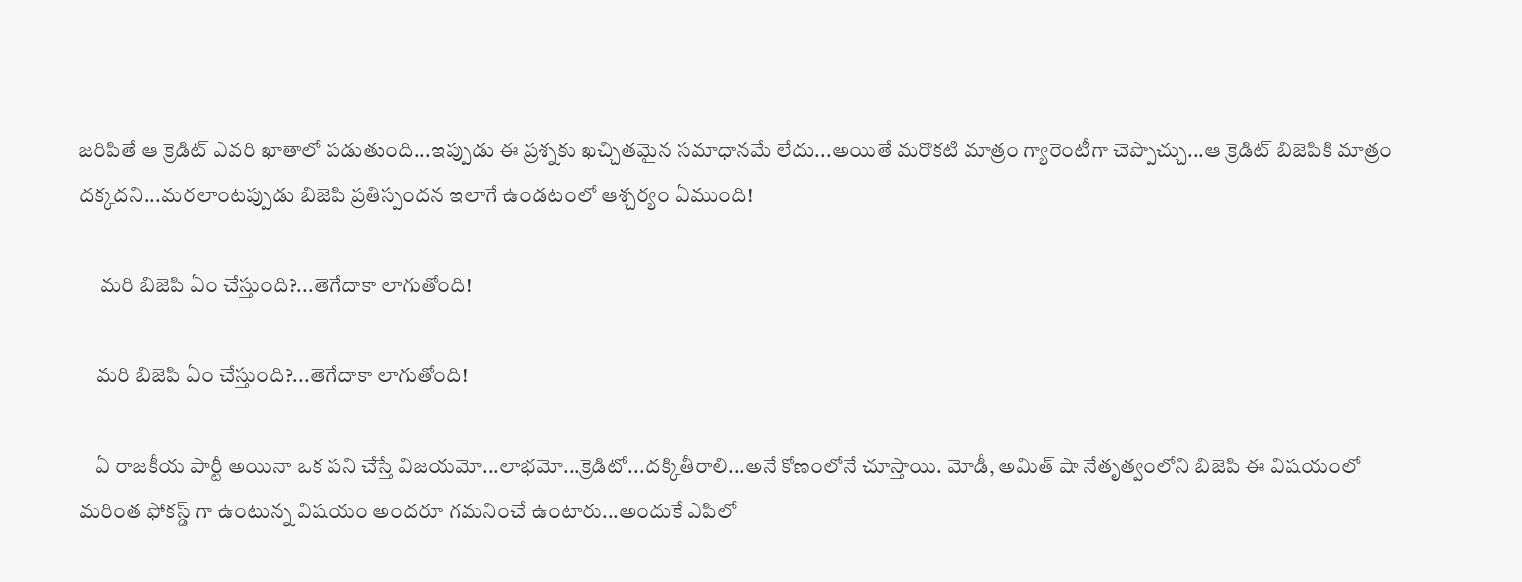జరిపితే ఆ క్రెడిట్ ఎవరి ఖాతాలో పడుతుంది...ఇప్పుడు ఈ ప్రశ్నకు ఖచ్చితమైన సమాధానమే లేదు...అయితే మరొకటి మాత్రం గ్యారెంటీగా చెప్పొచ్చు...ఆ క్రెడిట్ బిజెపికి మాత్రం దక్కదని...మరలాంటప్పుడు బిజెపి ప్రతిస్పందన ఇలాగే ఉండటంలో ఆశ్చర్యం ఏముంది!

     మరి బిజెపి ఏం చేస్తుంది?...తెగేదాకా లాగుతోంది!

    మరి బిజెపి ఏం చేస్తుంది?...తెగేదాకా లాగుతోంది!

    ఏ రాజకీయ పార్టీ అయినా ఒక పని చేస్తే విజయమో...లాభమో...క్రెడిటో...దక్కితీరాలి...అనే కోణంలోనే చూస్తాయి. మోడీ, అమిత్ షా నేతృత్వంలోని బిజెపి ఈ విషయంలో మరింత ఫోకస్డ్ గా ఉంటున్న విషయం అందరూ గమనించే ఉంటారు...అందుకే ఎపిలో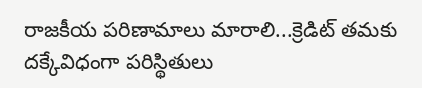రాజకీయ పరిణామాలు మారాలి...క్రెడిట్ తమకు దక్కేవిధంగా పరిస్థితులు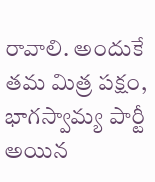రావాలి. అందుకే తమ మిత్ర పక్షం, భాగస్వామ్య పార్టీ అయిన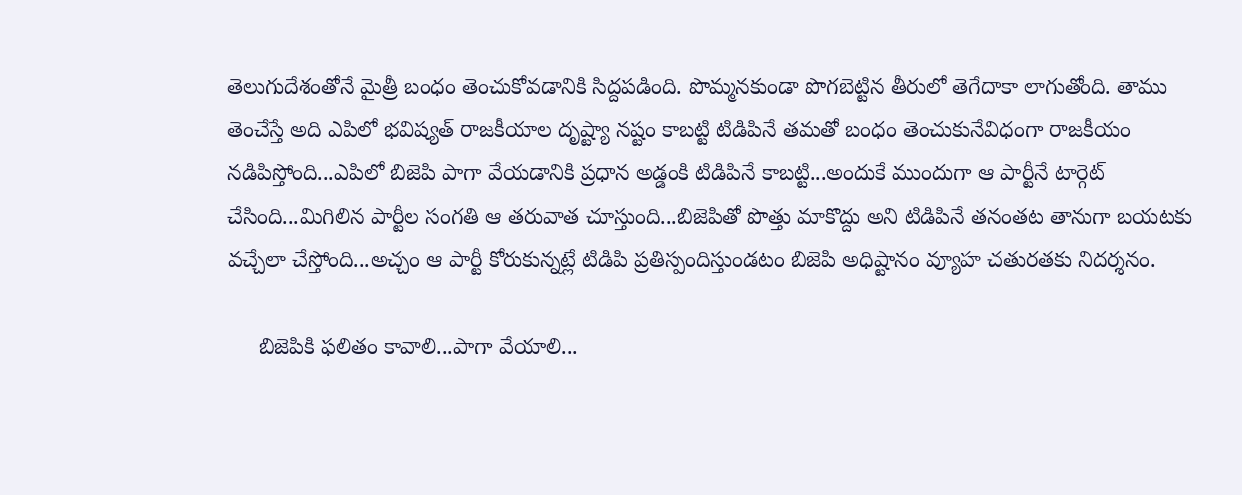తెలుగుదేశంతోనే మైత్రీ బంధం తెంచుకోవడానికి సిద్దపడింది. పొమ్మనకుండా పొగబెట్టిన తీరులో తెగేదాకా లాగుతోంది. తాము తెంచేస్తే అది ఎపిలో భవిష్యత్ రాజకీయాల దృష్ట్యా నష్టం కాబట్టి టిడిపినే తమతో బంధం తెంచుకునేవిధంగా రాజకీయం నడిపిస్తోంది...ఎపిలో బిజెపి పాగా వేయడానికి ప్రధాన అడ్డంకి టిడిపినే కాబట్టి...అందుకే ముందుగా ఆ పార్టీనే టార్గెట్ చేసింది...మిగిలిన పార్టీల సంగతి ఆ తరువాత చూస్తుంది...బిజెపితో పొత్తు మాకొద్దు అని టిడిపినే తనంతట తానుగా బయటకు వచ్చేలా చేస్తోంది...అచ్చం ఆ పార్టీ కోరుకున్నట్లే టిడిపి ప్రతిస్పందిస్తుండటం బిజెపి అధిష్టానం వ్యూహ చతురతకు నిదర్శనం.

     బిజెపికి ఫలితం కావాలి...పాగా వేయాలి...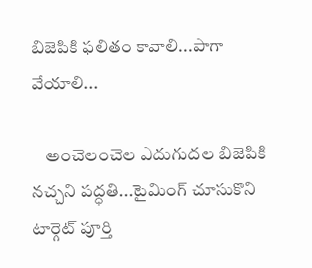బిజెపికి ఫలితం కావాలి...పాగా వేయాలి...

    అంచెలంచెల ఎదుగుదల బిజెపికి నచ్చని పద్ధతి...టైమింగ్ చూసుకొని టార్గెట్ పూర్తి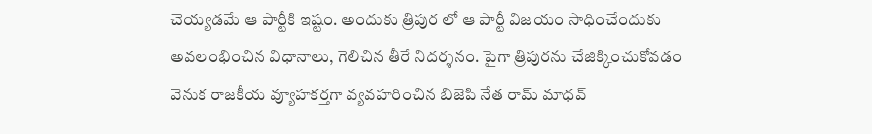చెయ్యడమే ఆ పార్టీకి ఇష్టం. అందుకు త్రిపుర లో ఆ పార్టీ విజయం సాధించేందుకు అవలంభించిన విధానాలు, గెలిచిన తీరే నిదర్శనం. పైగా త్రిపురను చేజిక్కించుకోవడం వెనుక రాజకీయ వ్యూహకర్తగా వ్యవహరించిన బిజెపి నేత రామ్ మాధవ్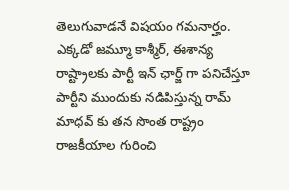తెలుగువాడనే విషయం గమనార్హం. ఎక్కడో జమ్మూ కాశ్మీర్, ఈశాన్య రాష్ట్రాలకు పార్టీ ఇన్ ఛార్జ్ గా పనిచేస్తూ పార్టీని ముందుకు నడిపిస్తున్న రామ్ మాధవ్ కు తన సొంత రాష్ట్రం రాజకీయాల గురించి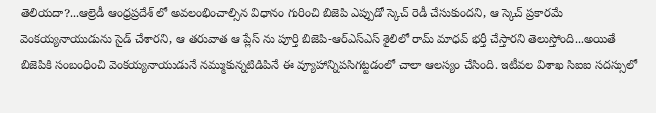తెలియదా?...ఆల్రెడీ ఆంధ్రప్రదేశ్ లో అవలంభించాల్సిన విధానం గురించి బిజెపి ఎప్పుడో స్కెచ్ రెడీ చేసుకుందని, ఆ స్కెచ్ ప్రకారమే వెంకయ్యనాయుడును సైడ్ చేశారని, ఆ తరువాత ఆ ప్లేస్ ను పూర్తి బిజెపి-ఆర్ఎస్ఎస్ శైలిలో రామ్ మాధవ్ భర్తీ చేస్తారని తెలుస్తోంది...అయితే బిజెపికి సంబంధించి వెంకయ్యనాయుడునే నమ్ముకున్నటిడిపినే ఈ వ్యూహాన్నిపసిగట్టడంలో చాలా ఆలస్యం చేసింది. ఇటీవల విశాఖ సిఐఐ సదస్సులో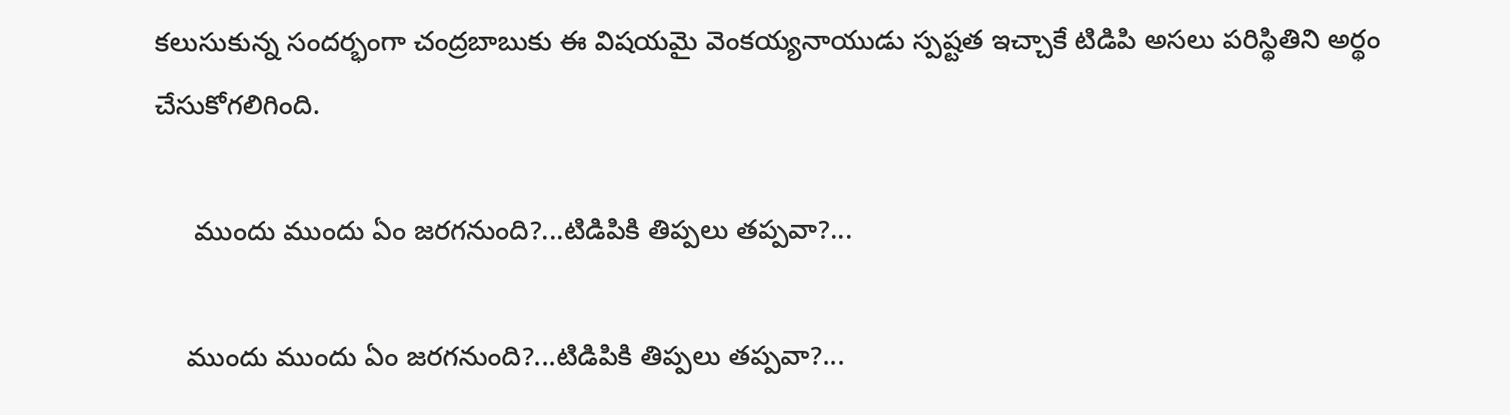కలుసుకున్న సందర్భంగా చంద్రబాబుకు ఈ విషయమై వెంకయ్యనాయుడు స్పష్టత ఇచ్చాకే టిడిపి అసలు పరిస్థితిని అర్థం చేసుకోగలిగింది.

     ముందు ముందు ఏం జరగనుంది?...టిడిపికి తిప్పలు తప్పవా?...

    ముందు ముందు ఏం జరగనుంది?...టిడిపికి తిప్పలు తప్పవా?...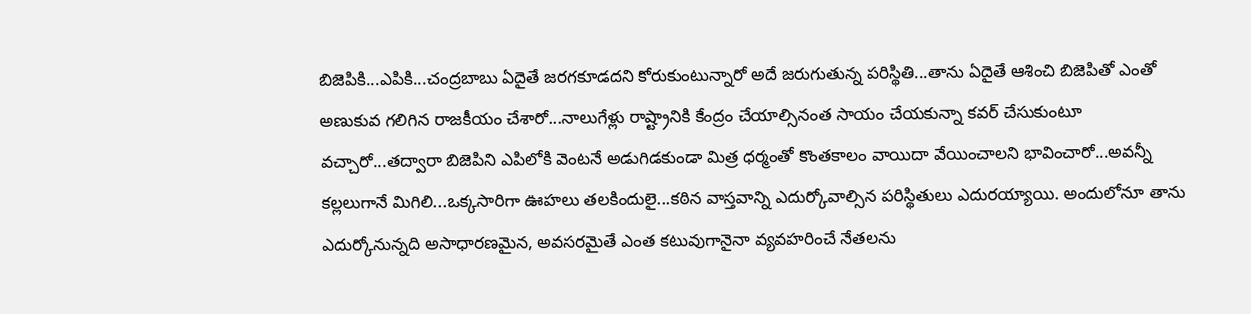బిజెపికి...ఎపికి...చంద్రబాబు ఏదైతే జరగకూడదని కోరుకుంటున్నారో అదే జరుగుతున్న పరిస్థితి...తాను ఏదైతే ఆశించి బిజెపితో ఎంతో అణుకువ గలిగిన రాజకీయం చేశారో...నాలుగేళ్లు రాష్ట్రానికి కేంద్రం చేయాల్సినంత సాయం చేయకున్నా కవర్ చేసుకుంటూ వచ్చారో...తద్వారా బిజెపిని ఎపిలోకి వెంటనే అడుగిడకుండా మిత్ర ధర్మంతో కొంతకాలం వాయిదా వేయించాలని భావించారో...అవన్నీ కల్లలుగానే మిగిలి...ఒక్కసారిగా ఊహలు తలకిందులై...కఠిన వాస్తవాన్ని ఎదుర్కోవాల్సిన పరిస్థితులు ఎదురయ్యాయి. అందులోనూ తాను ఎదుర్కోనున్నది అసాధారణమైన, అవసరమైతే ఎంత కటువుగానైనా వ్యవహరించే నేతలను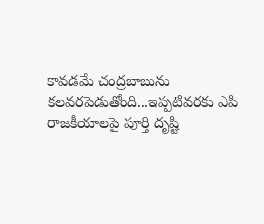కావడమే చంద్రబాబును కలవరపెడుతోంది...ఇప్పటివరకు ఎపి రాజకీయాలపై పూర్తి దృష్టి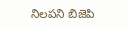నిలపని బిజెపి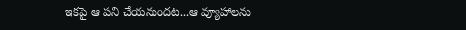ఇకపై ఆ పని చేయనుందట...ఆ వ్యూహాలను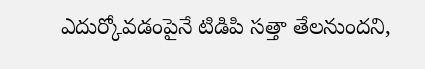ఎదుర్కోవడంపైనే టిడిపి సత్తా తేలనుందని,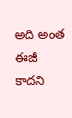అది అంత ఈజీ కాదని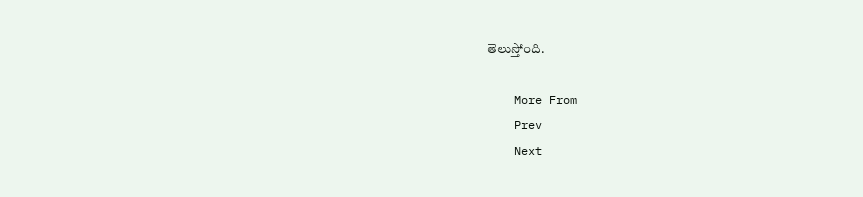తెలుస్తోంది.

    More From
    Prev
    Next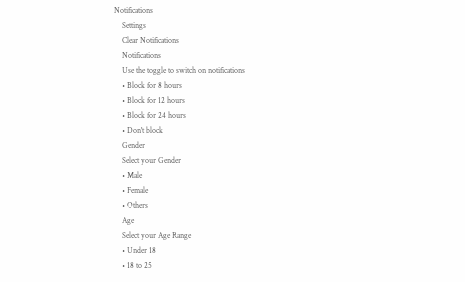Notifications
    Settings
    Clear Notifications
    Notifications
    Use the toggle to switch on notifications
    • Block for 8 hours
    • Block for 12 hours
    • Block for 24 hours
    • Don't block
    Gender
    Select your Gender
    • Male
    • Female
    • Others
    Age
    Select your Age Range
    • Under 18
    • 18 to 25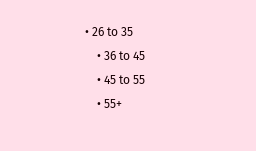• 26 to 35
    • 36 to 45
    • 45 to 55
    • 55+